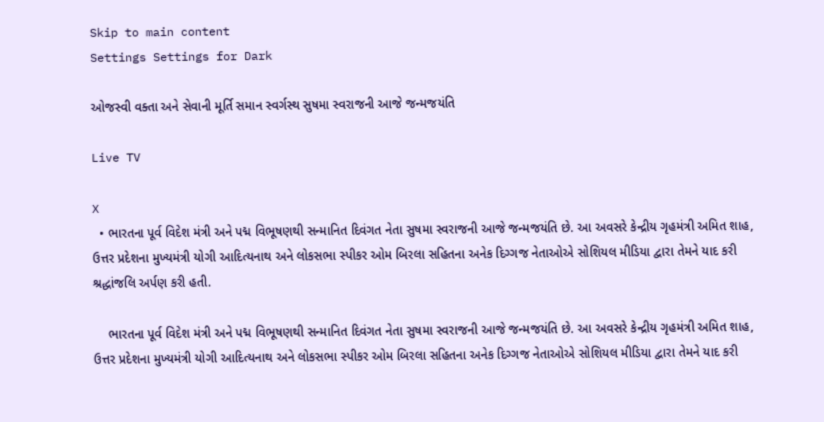Skip to main content
Settings Settings for Dark

ઓજસ્વી વક્તા અને સેવાની મૂર્તિ સમાન સ્વર્ગસ્થ સુષમા સ્વરાજની આજે જન્મજયંતિ

Live TV

X
  • ભારતના પૂર્વ વિદેશ મંત્રી અને પદ્મ વિભૂષણથી સન્માનિત દિવંગત નેતા સુષમા સ્વરાજની આજે જન્મજયંતિ છે. આ અવસરે કેન્દ્રીય ગૃહમંત્રી અમિત શાહ, ઉત્તર પ્રદેશના મુખ્યમંત્રી યોગી આદિત્યનાથ અને લોકસભા સ્પીકર ઓમ બિરલા સહિતના અનેક દિગ્ગજ નેતાઓએ સોશિયલ મીડિયા દ્વારા તેમને યાદ કરી શ્રદ્ધાંજલિ અર્પણ કરી હતી.

    ભારતના પૂર્વ વિદેશ મંત્રી અને પદ્મ વિભૂષણથી સન્માનિત દિવંગત નેતા સુષમા સ્વરાજની આજે જન્મજયંતિ છે. આ અવસરે કેન્દ્રીય ગૃહમંત્રી અમિત શાહ, ઉત્તર પ્રદેશના મુખ્યમંત્રી યોગી આદિત્યનાથ અને લોકસભા સ્પીકર ઓમ બિરલા સહિતના અનેક દિગ્ગજ નેતાઓએ સોશિયલ મીડિયા દ્વારા તેમને યાદ કરી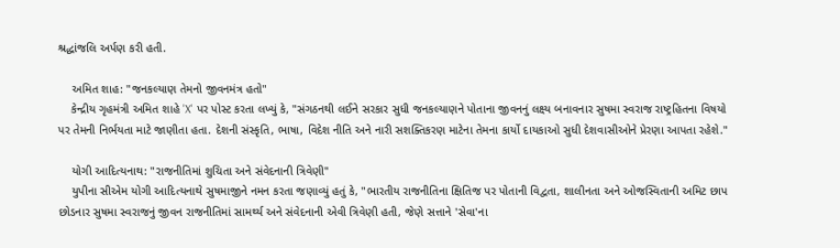શ્રદ્ધાંજલિ અર્પણ કરી હતી.

    અમિત શાહ: "જનકલ્યાણ તેમનો જીવનમંત્ર હતો"
    કેન્દ્રીય ગૃહમંત્રી અમિત શાહે 'X' પર પોસ્ટ કરતા લખ્યું કે, "સંગઠનથી લઈને સરકાર સુધી જનકલ્યાણને પોતાના જીવનનું લક્ષ્ય બનાવનાર સુષમા સ્વરાજ રાષ્ટ્રહિતના વિષયો પર તેમની નિર્ભયતા માટે જાણીતા હતા. દેશની સંસ્કૃતિ, ભાષા, વિદેશ નીતિ અને નારી સશક્તિકરણ માટેના તેમના કાર્યો દાયકાઓ સુધી દેશવાસીઓને પ્રેરણા આપતા રહેશે."

    યોગી આદિત્યનાથ: "રાજનીતિમાં શુચિતા અને સંવેદનાની ત્રિવેણી"
    યુપીના સીએમ યોગી આદિત્યનાથે સુષમાજીને નમન કરતા જણાવ્યું હતું કે, "ભારતીય રાજનીતિના ક્ષિતિજ પર પોતાની વિદ્વતા, શાલીનતા અને ઓજસ્વિતાની અમિટ છાપ છોડનાર સુષમા સ્વરાજનું જીવન રાજનીતિમાં સામર્થ્ય અને સંવેદનાની એવી ત્રિવેણી હતી, જેણે સત્તાને 'સેવા'ના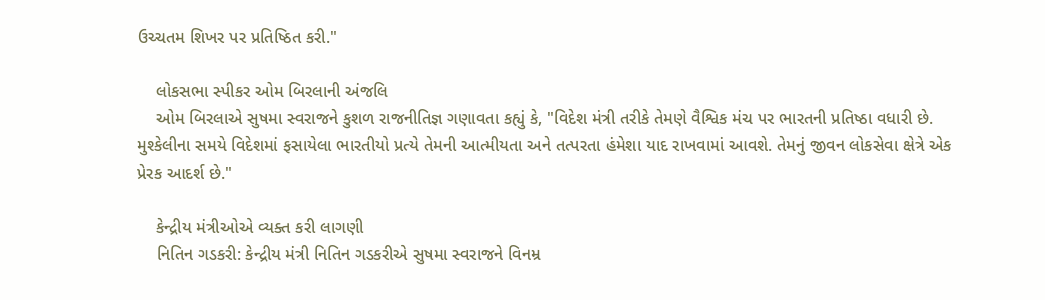ઉચ્ચતમ શિખર પર પ્રતિષ્ઠિત કરી."

    લોકસભા સ્પીકર ઓમ બિરલાની અંજલિ
    ઓમ બિરલાએ સુષમા સ્વરાજને કુશળ રાજનીતિજ્ઞ ગણાવતા કહ્યું કે, "વિદેશ મંત્રી તરીકે તેમણે વૈશ્વિક મંચ પર ભારતની પ્રતિષ્ઠા વધારી છે. મુશ્કેલીના સમયે વિદેશમાં ફસાયેલા ભારતીયો પ્રત્યે તેમની આત્મીયતા અને તત્પરતા હંમેશા યાદ રાખવામાં આવશે. તેમનું જીવન લોકસેવા ક્ષેત્રે એક પ્રેરક આદર્શ છે."

    કેન્દ્રીય મંત્રીઓએ વ્યક્ત કરી લાગણી
    નિતિન ગડકરી: કેન્દ્રીય મંત્રી નિતિન ગડકરીએ સુષમા સ્વરાજને વિનમ્ર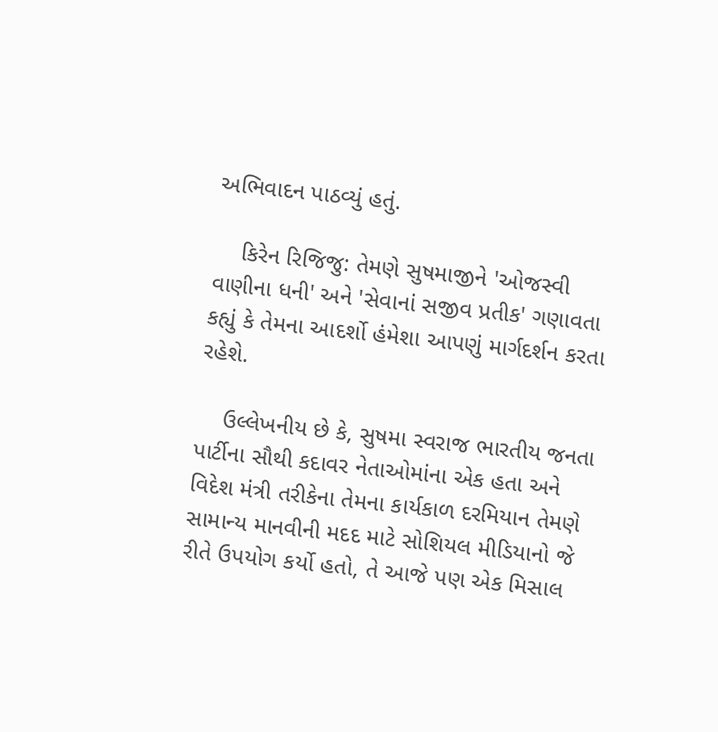અભિવાદન પાઠવ્યું હતું.

    કિરેન રિજિજુ: તેમણે સુષમાજીને 'ઓજસ્વી વાણીના ધની' અને 'સેવાનાં સજીવ પ્રતીક' ગણાવતા કહ્યું કે તેમના આદર્શો હંમેશા આપણું માર્ગદર્શન કરતા રહેશે.

    ઉલ્લેખનીય છે કે, સુષમા સ્વરાજ ભારતીય જનતા પાર્ટીના સૌથી કદાવર નેતાઓમાંના એક હતા અને વિદેશ મંત્રી તરીકેના તેમના કાર્યકાળ દરમિયાન તેમણે સામાન્ય માનવીની મદદ માટે સોશિયલ મીડિયાનો જે રીતે ઉપયોગ કર્યો હતો, તે આજે પણ એક મિસાલ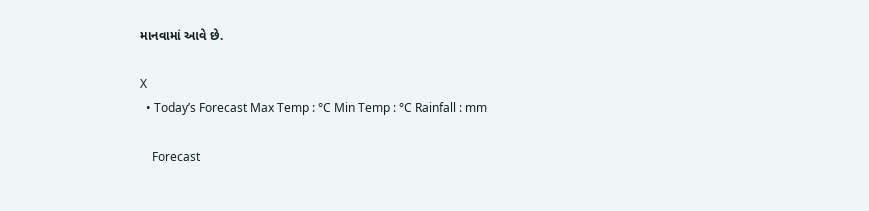માનવામાં આવે છે.

X
  • Today’s Forecast Max Temp : °C Min Temp : °C Rainfall : mm

    Forecast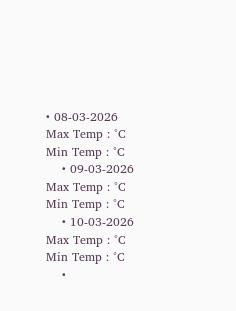• 08-03-2026 Max Temp : °C Min Temp : °C
    • 09-03-2026 Max Temp : °C Min Temp : °C
    • 10-03-2026 Max Temp : °C Min Temp : °C
    •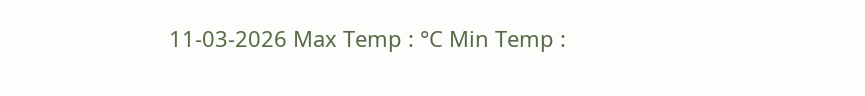11-03-2026 Max Temp : °C Min Temp :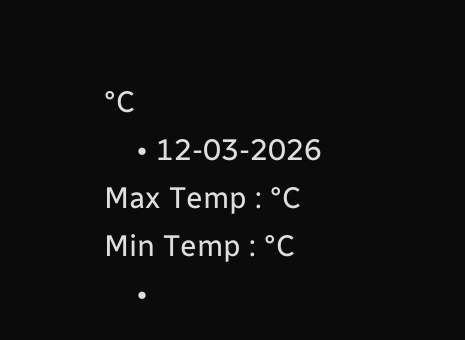°C
    • 12-03-2026 Max Temp : °C Min Temp : °C
    •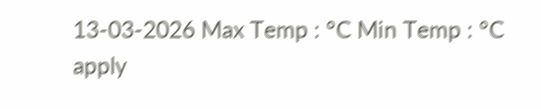13-03-2026 Max Temp : °C Min Temp : °C
apply